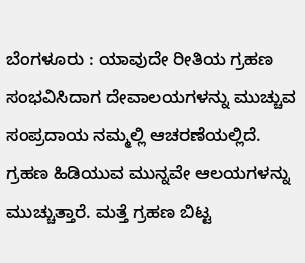ಬೆಂಗಳೂರು : ಯಾವುದೇ ರೀತಿಯ ಗ್ರಹಣ ಸಂಭವಿಸಿದಾಗ ದೇವಾಲಯಗಳನ್ನು ಮುಚ್ಚುವ ಸಂಪ್ರದಾಯ ನಮ್ಮಲ್ಲಿ ಆಚರಣೆಯಲ್ಲಿದೆ. ಗ್ರಹಣ ಹಿಡಿಯುವ ಮುನ್ನವೇ ಆಲಯಗಳನ್ನು ಮುಚ್ಚುತ್ತಾರೆ. ಮತ್ತೆ ಗ್ರಹಣ ಬಿಟ್ಟ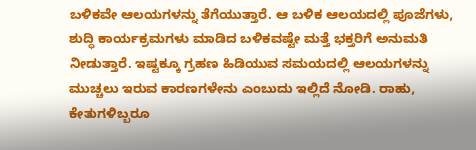ಬಳಿಕವೇ ಆಲಯಗಳನ್ನು ತೆಗೆಯುತ್ತಾರೆ. ಆ ಬಳಿಕ ಆಲಯದಲ್ಲಿ ಪೂಜೆಗಳು, ಶುದ್ಧಿ ಕಾರ್ಯಕ್ರಮಗಳು ಮಾಡಿದ ಬಳಿಕವಷ್ಟೇ ಮತ್ತೆ ಭಕ್ತರಿಗೆ ಅನುಮತಿ ನೀಡುತ್ತಾರೆ. ಇಷ್ಟಕ್ಕೂ ಗ್ರಹಣ ಹಿಡಿಯುವ ಸಮಯದಲ್ಲಿ ಆಲಯಗಳನ್ನು ಮುಚ್ಚಲು ಇರುವ ಕಾರಣಗಳೇನು ಎಂಬುದು ಇಲ್ಲಿದೆ ನೋಡಿ. ರಾಹು, ಕೇತುಗಳಿಬ್ಬರೂ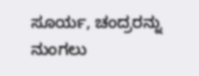ಸೂರ್ಯ, ಚಂದ್ರರನ್ನು ನುಂಗಲು